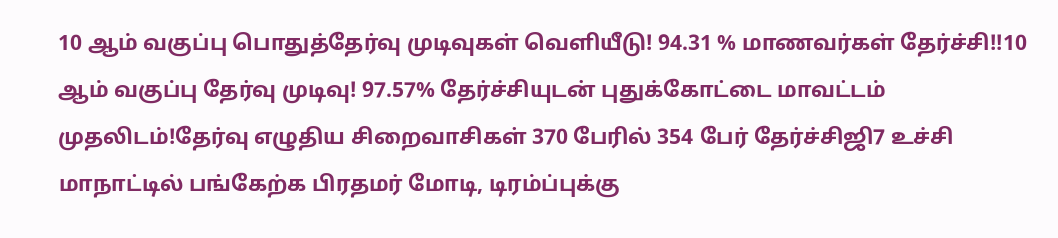10 ஆம் வகுப்பு பொதுத்தேர்வு முடிவுகள் வெளியீடு! 94.31 % மாணவர்கள் தேர்ச்சி!!10 ஆம் வகுப்பு தேர்வு முடிவு! 97.57% தேர்ச்சியுடன் புதுக்கோட்டை மாவட்டம் முதலிடம்!தேர்வு எழுதிய சிறைவாசிகள் 370 பேரில் 354 பேர் தேர்ச்சிஜி7 உச்சி மாநாட்டில் பங்கேற்க பிரதமர் மோடி, டிரம்ப்புக்கு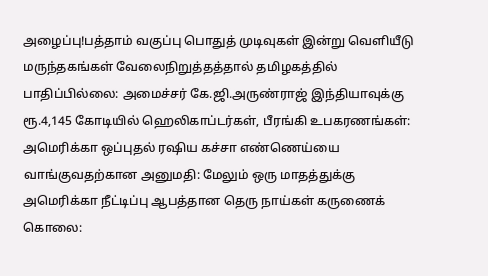அழைப்பு!பத்தாம் வகுப்பு பொதுத் முடிவுகள் இன்று வெளியீடு மருந்தகங்கள் வேலைநிறுத்தத்தால் தமிழகத்தில் பாதிப்பில்லை: அமைச்சர் கே.ஜி.அருண்ராஜ் இந்தியாவுக்கு ரூ.4,145 கோடியில் ஹெலிகாப்டர்கள், பீரங்கி உபகரணங்கள்: அமெரிக்கா ஒப்புதல் ரஷிய கச்சா எண்ணெய்யை வாங்குவதற்கான அனுமதி: மேலும் ஒரு மாதத்துக்கு அமெரிக்கா நீட்டிப்பு ஆபத்தான தெரு நாய்கள் கருணைக் கொலை: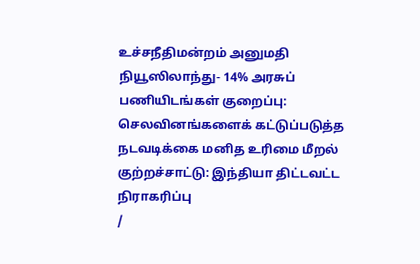உச்சநீதிமன்றம் அனுமதி நியூஸிலாந்து- 14% அரசுப் பணியிடங்கள் குறைப்பு: செலவினங்களைக் கட்டுப்படுத்த நடவடிக்கை மனித உரிமை மீறல் குற்றச்சாட்டு: இந்தியா திட்டவட்ட நிராகரிப்பு
/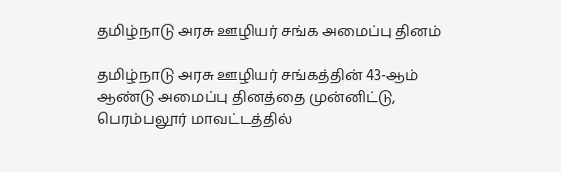தமிழ்நாடு அரசு ஊழியர் சங்க அமைப்பு தினம்

தமிழ்நாடு அரசு ஊழியர் சங்கத்தின் 43-ஆம் ஆண்டு அமைப்பு தினத்தை முன்னிட்டு, பெரம்பலூர் மாவட்டத்தில்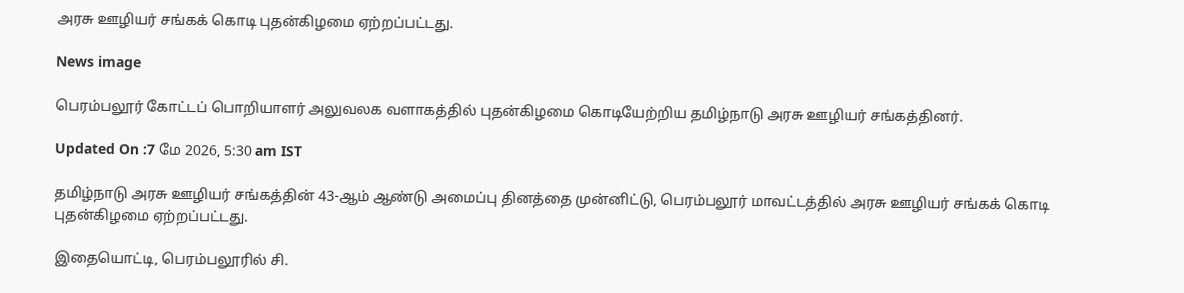அரசு ஊழியர் சங்கக் கொடி புதன்கிழமை ஏற்றப்பட்டது.

News image

பெரம்பலூர் கோட்டப் பொறியாளர் அலுவலக வளாகத்தில் புதன்கிழமை கொடியேற்றிய தமிழ்நாடு அரசு ஊழியர் சங்கத்தினர்.

Updated On :7 மே 2026, 5:30 am IST

தமிழ்நாடு அரசு ஊழியர் சங்கத்தின் 43-ஆம் ஆண்டு அமைப்பு தினத்தை முன்னிட்டு, பெரம்பலூர் மாவட்டத்தில் அரசு ஊழியர் சங்கக் கொடி புதன்கிழமை ஏற்றப்பட்டது.

இதையொட்டி, பெரம்பலூரில் சி.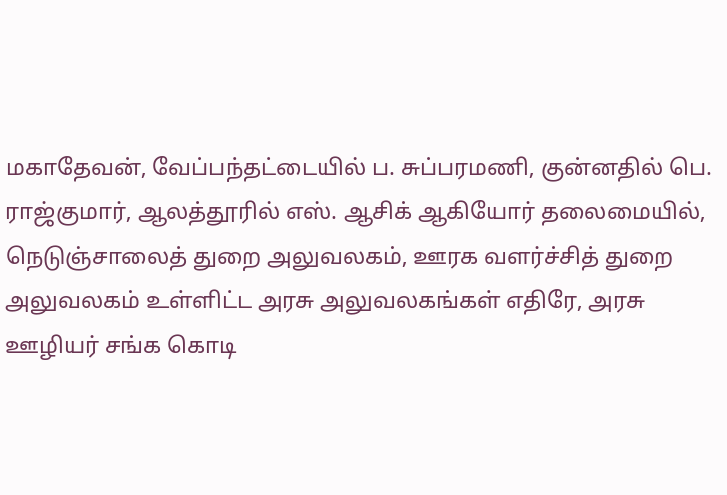மகாதேவன், வேப்பந்தட்டையில் ப. சுப்பரமணி, குன்னதில் பெ. ராஜ்குமார், ஆலத்தூரில் எஸ். ஆசிக் ஆகியோர் தலைமையில், நெடுஞ்சாலைத் துறை அலுவலகம், ஊரக வளர்ச்சித் துறை அலுவலகம் உள்ளிட்ட அரசு அலுவலகங்கள் எதிரே, அரசு ஊழியர் சங்க கொடி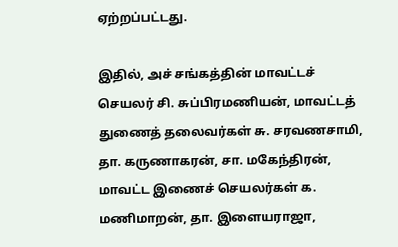ஏற்றப்பட்டது.

இதில், அச் சங்கத்தின் மாவட்டச் செயலர் சி. சுப்பிரமணியன், மாவட்டத் துணைத் தலைவர்கள் சு. சரவணசாமி, தா. கருணாகரன், சா. மகேந்திரன், மாவட்ட இணைச் செயலர்கள் க. மணிமாறன், தா. இளையராஜா,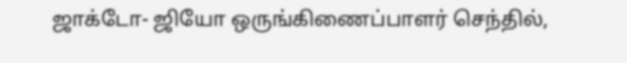ஜாக்டோ- ஜியோ ஒருங்கிணைப்பாளர் செந்தில்,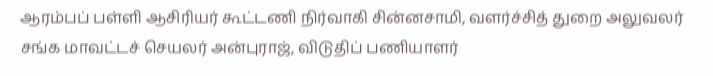ஆரம்பப் பள்ளி ஆசிரியர் கூட்டணி நிர்வாகி சின்னசாமி, வளர்ச்சித் துறை அலுவலர் சங்க மாவட்டச் செயலர் அன்புராஜ், விடுதிப் பணியாளர்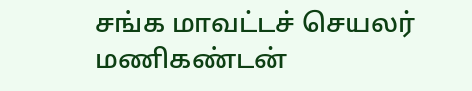சங்க மாவட்டச் செயலர் மணிகண்டன்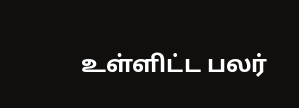உள்ளிட்ட பலர்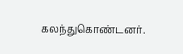கலந்துகொண்டனர்.